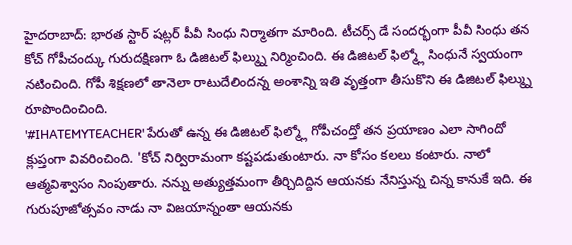హైదరాబాద్: భారత స్టార్ షట్లర్ పీవీ సింధు నిర్మాతగా మారింది. టీచర్స్ డే సందర్భంగా పీవీ సింధు తన కోచ్ గోపీచంద్కు గురుదక్షిణగా ఓ డిజిటల్ ఫిల్మ్ను నిర్మించింది. ఈ డిజిటల్ ఫిల్మ్లో సింధునే స్వయంగా నటించింది. గోపీ శిక్షణలో తానెలా రాటుదేలిందన్న అంశాన్ని ఇతి వృత్తంగా తీసుకొని ఈ డిజిటల్ ఫిల్మ్ను రూపొందించింది.
'#IHATEMYTEACHER' పేరుతో ఉన్న ఈ డిజిటల్ ఫిల్మ్లో గోపీచంద్తో తన ప్రయాణం ఎలా సాగిందో క్లుప్తంగా వివరించింది. 'కోచ్ నిర్విరామంగా కష్టపడుతుంటారు. నా కోసం కలలు కంటారు. నాలో ఆత్మవిశ్వాసం నింపుతారు. నన్ను అత్యుత్తమంగా తీర్చిదిద్దిన ఆయనకు నేనిస్తున్న చిన్న కానుకే ఇది. ఈ గురుపూజోత్సవం నాడు నా విజయాన్నంతా ఆయనకు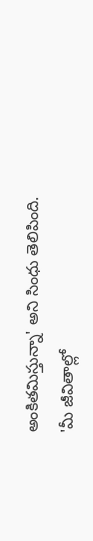అంకితమిస్తున్నా' అని సింధు తెలిపింది.
'మీ జీవితాల్లో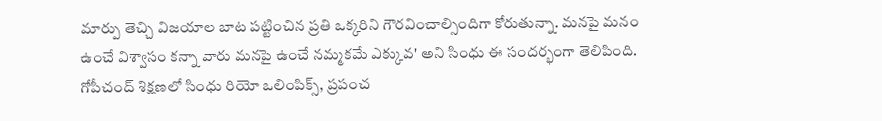మార్పు తెచ్చి విజయాల బాట పట్టించిన ప్రతి ఒక్కరిని గౌరవించాల్సిందిగా కోరుతున్నా. మనపై మనం ఉంచే విశ్వాసం కన్నా వారు మనపై ఉంచే నమ్మకమే ఎక్కువ' అని సింధు ఈ సందర్భంగా తెలిపింది. గోపీచంద్ శిక్షణలో సింధు రియో ఒలింపిక్స్, ప్రపంచ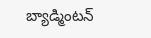బ్యాడ్మింటన్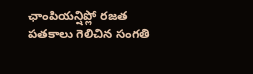ఛాంపియన్షిప్లో రజత పతకాలు గెలిచిన సంగతి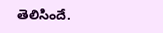తెలిసిందే.